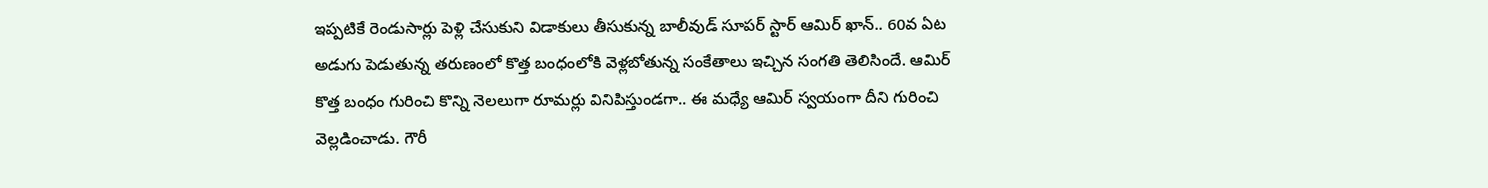ఇప్పటికే రెండుసార్లు పెళ్లి చేసుకుని విడాకులు తీసుకున్న బాలీవుడ్ సూపర్ స్టార్ ఆమిర్ ఖాన్.. 60వ ఏట అడుగు పెడుతున్న తరుణంలో కొత్త బంధంలోకి వెళ్లబోతున్న సంకేతాలు ఇచ్చిన సంగతి తెలిసిందే. ఆమిర్ కొత్త బంధం గురించి కొన్ని నెలలుగా రూమర్లు వినిపిస్తుండగా.. ఈ మధ్యే ఆమిర్ స్వయంగా దీని గురించి వెల్లడించాడు. గౌరీ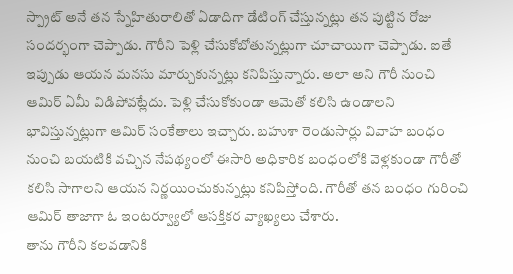స్ప్రాట్ అనే తన స్నేహితురాలితో ఏడాదిగా డేటింగ్ చేస్తున్నట్లు తన పుట్టిన రోజు సందర్భంగా చెప్పాడు. గౌరీని పెళ్లి చేసుకోబోతున్నట్లుగా చూచాయిగా చెప్పాడు. ఐతే ఇప్పుడు ఆయన మనసు మార్చుకున్నట్లు కనిపిస్తున్నారు. అలా అని గౌరీ నుంచి ఆమిర్ ఏమీ విడిపోవట్లేదు. పెళ్లి చేసుకోకుండా ఆమెతో కలిసి ఉండాలని భావిస్తున్నట్లుగా ఆమిర్ సంకేతాలు ఇచ్చారు. బహుశా రెండుసార్లు వివాహ బంధం నుంచి బయటికి వచ్చిన నేపథ్యంలో ఈసారి అధికారిక బంధంలోకి వెళ్లకుండా గౌరీతో కలిసి సాగాలని ఆయన నిర్ణయించుకున్నట్లు కనిపిస్తోంది. గౌరీతో తన బంధం గురించి ఆమిర్ తాజాగా ఓ ఇంటర్వ్యూలో ఆసక్తికర వ్యాఖ్యలు చేశారు.
తాను గౌరీని కలవడానికి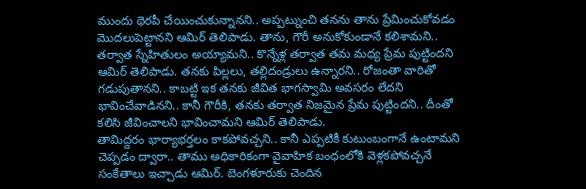ముందు థెరపీ చేయించుకున్నానని.. అప్పట్నుంచి తనను తాను ప్రేమించుకోవడం మొదలుపెట్టానని ఆమిర్ తెలిపాడు. తాను, గౌరీ అనుకోకుండానే కలిశామని.. తర్వాత స్నేహితులం అయ్యామని.. కొన్నేళ్ల తర్వాత తమ మధ్య ప్రేమ పుట్టిందని ఆమిర్ తెలిపాడు. తనకు పిల్లలు, తల్లిదండ్రులు ఉన్నారని.. రోజంతా వారితో గడుపుతానని.. కాబట్టి ఇక తనకు జీవిత భాగస్వామి అవసరం లేదని భావించేవాడినని.. కానీ గౌరీకి, తనకు తర్వాత నిజమైన ప్రేమ పుట్టిందని.. దీంతో కలిసి జీవించాలని భావించామని ఆమిర్ తెలిపాడు.
తామిద్దరం భార్యాభర్తలం కాకపోవచ్చని.. కానీ ఎప్పటికీ కుటుంబంగానే ఉంటామని చెప్పడం ద్వారా.. తాము అధికారికంగా వైవాహిక బంధంలోకి వెళ్లకపోవచ్చనే సంకేతాలు ఇచ్చాడు ఆమిర్. బెంగళూరుకు చెందిన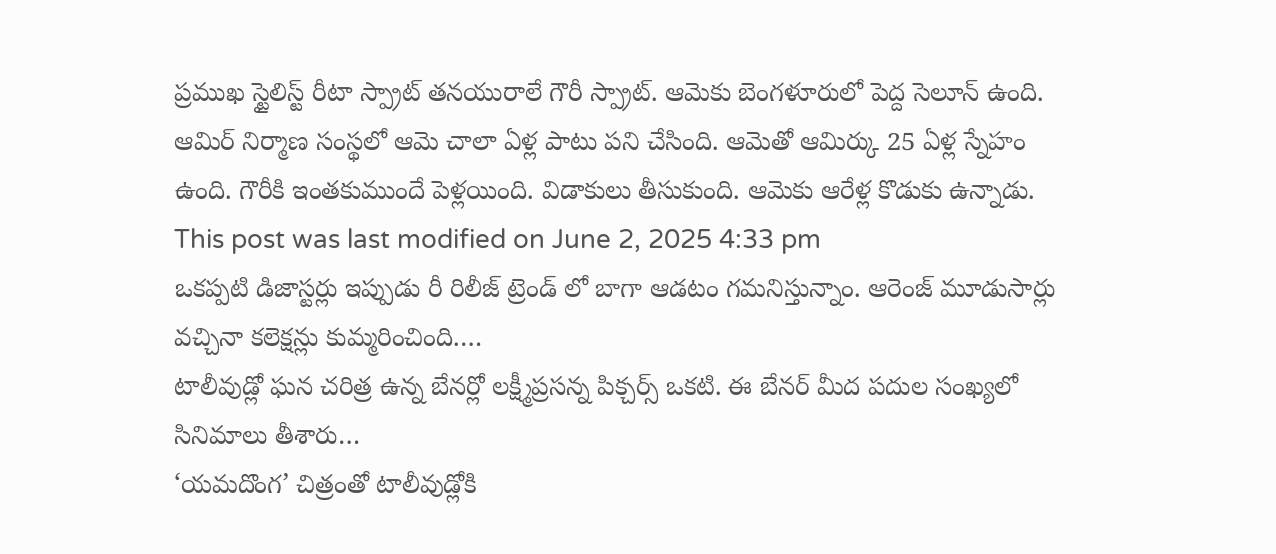ప్రముఖ స్టైలిస్ట్ రీటా స్ప్రాట్ తనయురాలే గౌరీ స్ప్రాట్. ఆమెకు బెంగళూరులో పెద్ద సెలూన్ ఉంది. ఆమిర్ నిర్మాణ సంస్థలో ఆమె చాలా ఏళ్ల పాటు పని చేసింది. ఆమెతో ఆమిర్కు 25 ఏళ్ల స్నేహం ఉంది. గౌరీకి ఇంతకుముందే పెళ్లయింది. విడాకులు తీసుకుంది. ఆమెకు ఆరేళ్ల కొడుకు ఉన్నాడు.
This post was last modified on June 2, 2025 4:33 pm
ఒకప్పటి డిజాస్టర్లు ఇప్పుడు రీ రిలీజ్ ట్రెండ్ లో బాగా ఆడటం గమనిస్తున్నాం. ఆరెంజ్ మూడుసార్లు వచ్చినా కలెక్షన్లు కుమ్మరించింది.…
టాలీవుడ్లో ఘన చరిత్ర ఉన్న బేనర్లో లక్ష్మీప్రసన్న పిక్చర్స్ ఒకటి. ఈ బేనర్ మీద పదుల సంఖ్యలో సినిమాలు తీశారు…
‘యమదొంగ’ చిత్రంతో టాలీవుడ్లోకి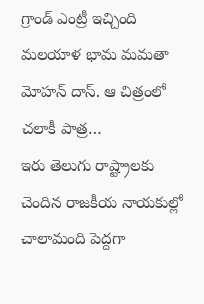గ్రాండ్ ఎంట్రీ ఇచ్చింది మలయాళ భామ మమతా మోహన్ దాస్. ఆ చిత్రంలో చలాకీ పాత్ర…
ఇరు తెలుగు రాష్ట్రాలకు చెందిన రాజకీయ నాయకుల్లో చాలామంది పెద్దగా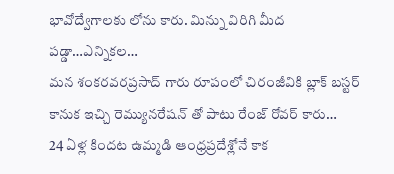భావోద్వేగాలకు లోను కారు. మిన్ను విరిగి మీద పడ్డా…ఎన్నికల…
మన శంకరవరప్రసాద్ గారు రూపంలో చిరంజీవికి బ్లాక్ బస్టర్ కానుక ఇచ్చి రెమ్యునరేషన్ తో పాటు రేంజ్ రోవర్ కారు…
24 ఏళ్ల కిందట ఉమ్మడి ఆంధ్రప్రదేశ్లోనే కాక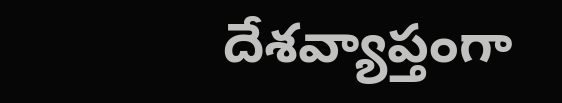దేశవ్యాప్తంగా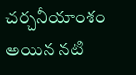చర్చనీయాంశం అయిన నటి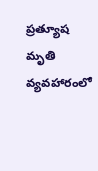ప్రత్యూష మృతి వ్యవహారంలో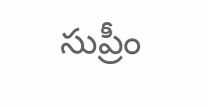సుప్రీం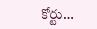కోర్టు…